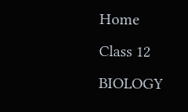Home
Class 12
BIOLOGY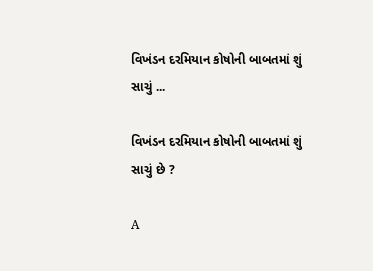વિખંડન દરમિયાન કોષોની બાબતમાં શું સાચું ...

વિખંડન દરમિયાન કોષોની બાબતમાં શું સાચું છે ?

A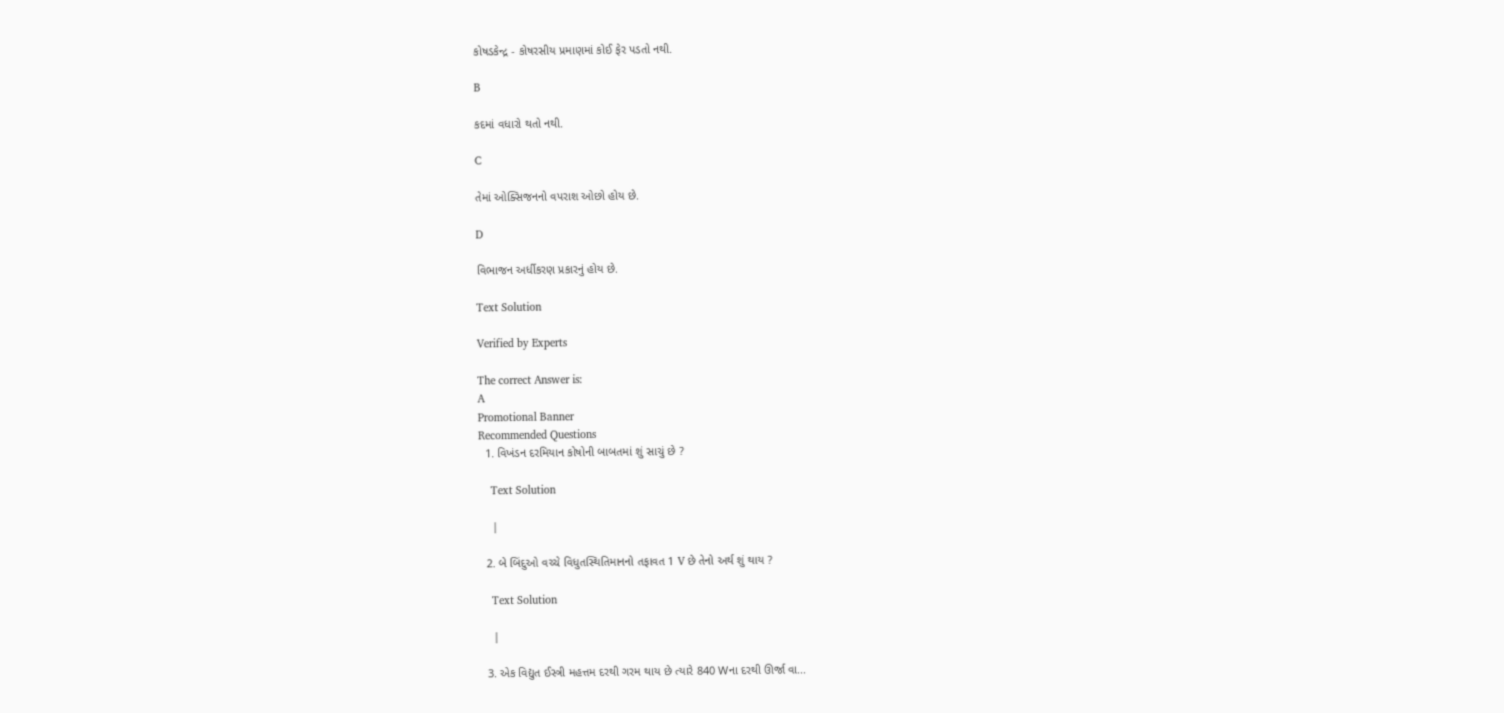કોષડકેન્દ્ર - કોષરસીય પ્રમાણમાં કોઈ ફેર પડતો નથી.

B

કદમાં વધારો થતો નથી.

C

તેમાં ઓક્સિજનનો વપરાશ ઓછો હોય છે.

D

વિભાજન અર્ધીકરણ પ્રકારનું હોય છે.

Text Solution

Verified by Experts

The correct Answer is:
A
Promotional Banner
Recommended Questions
  1. વિખંડન દરમિયાન કોષોની બાબતમાં શું સાચું છે ?

    Text Solution

    |

  2. બે બિંદુઓ વચ્ચે વિધુતસ્થિતિમાનનો તફાવત 1 V છે તેનો અર્થ શું થાય ?

    Text Solution

    |

  3. એક વિદ્યુત ઈસ્ત્રી મહત્તમ દરથી ગરમ થાય છે ત્યારે 840 Wના દરથી ઊર્જા વા...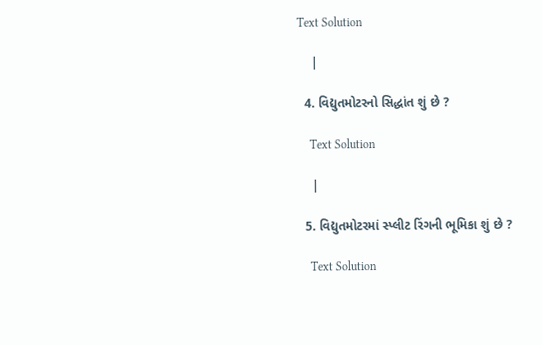Text Solution

    |

  4. વિદ્યુતમોટરનો સિદ્ધાંત શું છે ?

    Text Solution

    |

  5. વિદ્યુતમોટરમાં સ્પ્લીટ રિંગની ભૂમિકા શું છે ?

    Text Solution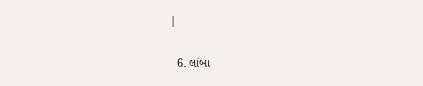|

  6. લાંબા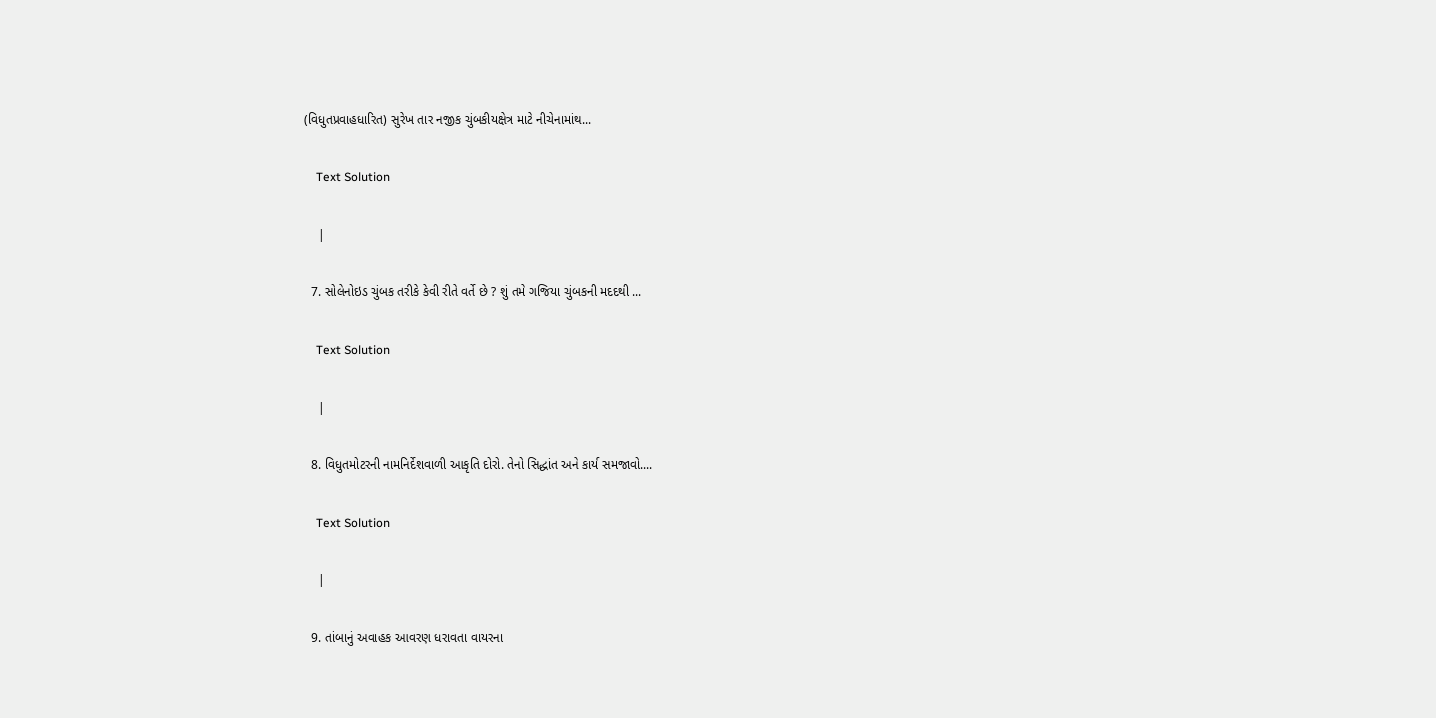(વિધુતપ્રવાહધારિત) સુરેખ તાર નજીક ચુંબકીયક્ષેત્ર માટે નીચેનામાંથ...

    Text Solution

    |

  7. સોલેનોઇડ ચુંબક તરીકે કેવી રીતે વર્તે છે ? શું તમે ગજિયા ચુંબકની મદદથી ...

    Text Solution

    |

  8. વિધુતમોટરની નામનિર્દેશવાળી આકૃતિ દોરો. તેનો સિદ્ધાંત અને કાર્ય સમજાવો....

    Text Solution

    |

  9. તાંબાનું અવાહક આવરણ ધરાવતા વાયરના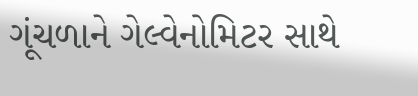ગૂંચળાને ગેલ્વેનોમિટર સાથે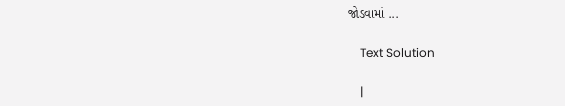જોડવામાં ...

    Text Solution

    |